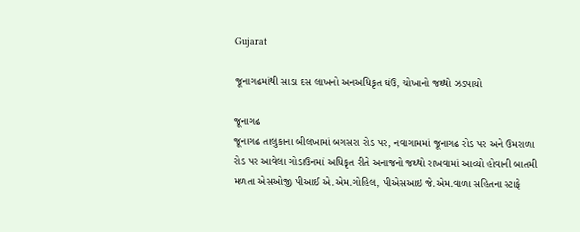Gujarat

જૂનાગઢમાંથી સાડા દસ લાખનો અનઅધિકૃત ઘંઉ, ચોખાનો જથ્થો ઝડપાયો

જૂનાગઢ
જૂનાગઢ તાલુકાના બીલખામાં બગસરા રોડ પર, નવાગામમાં જૂનાગઢ રોડ પર અને ઉમરાળા રોડ પર આવેલા ગોડાઉનમાં અધિકૃત રીતે અનાજનો જથ્થો રાખવામાં આવ્યો હોવાની બાતમી મળતા એસઓજી પીઆઈ એ.એમ.ગોહિલ, પીએસઆઇ જે.એમ.વાળા સહિતના સ્ટાફે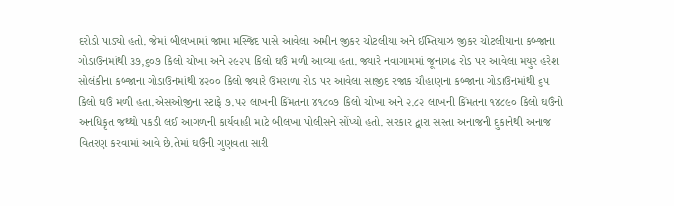દરોડો પાડ્યો હતો. જેમાં બીલખામાં જામા મસ્જિદ પાસે આવેલા અમીન જીકર ચોટલીયા અને ઈમ્તિયાઝ જીકર ચોટલીયાના કબ્જાના ગોડાઉનમાંથી ૩૭,૬૦૭ કિલો ચોખા અને ૨૯૨૫ કિલો ઘઉં મળી આવ્યા હતા. જ્યારે નવાગામમાં જૂનાગઢ રોડ પર આવેલા મયુર હરેશ સોલંકીના કબ્જાના ગોડાઉનમાંથી ૪૨૦૦ કિલો જ્યારે ઉમરાળા રોડ પર આવેલા સાજીદ રજાક ચૌહાણના કબ્જાના ગોડાઉનમાંથી ૬૫ કિલો ઘઉં મળી હતા.એસઓજીના સ્ટાફે ૭.૫૨ લાખની કિંમતના ૪૧૮૦૭ કિલો ચોખા અને ૨.૮૨ લાખની કિંમતના ૧૪૮૯૦ કિલો ઘઉંનો અનધિકૃત જથ્થો પકડી લઈ આગળની કાર્યવાહી માટે બીલખા પોલીસને સોંપ્યો હતો. સરકાર દ્વારા સસ્તા અનાજની દુકાનેથી અનાજ વિતરણ કરવામાં આવે છે.તેમાં ઘઉંની ગુણવતા સારી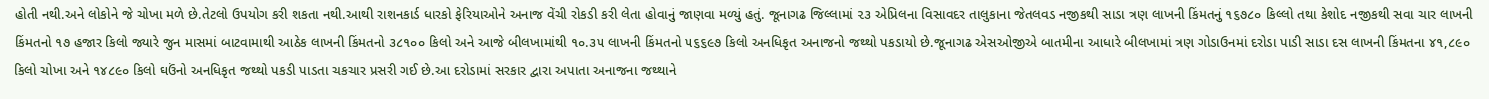હોતી નથી.અને લોકોને જે ચોખા મળે છે.તેટલો ઉપયોગ કરી શકતા નથી.આથી રાશનકાર્ડ ધારકો ફેરિયાઓને અનાજ વેંચી રોકડી કરી લેતા હોવાનું જાણવા મળ્યું હતું. જૂનાગઢ જિલ્લામાં ૨૩ એપ્રિલના વિસાવદર તાલુકાના જેતલવડ નજીકથી સાડા ત્રણ લાખની કિંમતનું ૧૬૭૮૦ કિલ્લો તથા કેશોદ નજીકથી સવા ચાર લાખની કિંમતનો ૧૭ હજાર કિલો જ્યારે જુન માસમાં બાટવામાથી આઠેક લાખની કિંમતનો ૩૮૧૦૦ કિલો અને આજે બીલખામાંથી ૧૦.૩૫ લાખની કિંમતનો ૫૬૬૯૭ કિલો અનધિકૃત અનાજનો જથ્થો પકડાયો છે.જૂનાગઢ એસઓજીએ બાતમીના આધારે બીલખામાં ત્રણ ગોડાઉનમાં દરોડા પાડી સાડા દસ લાખની કિંમતના ૪૧,૮૯૦ કિલો ચોખા અને ૧૪૮૯૦ કિલો ઘઉંનો અનધિકૃત જથ્થો પકડી પાડતા ચકચાર પ્રસરી ગઈ છે.આ દરોડામાં સરકાર દ્વારા અપાતા અનાજના જથ્થાને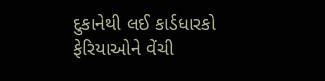દુકાનેથી લઈ કાર્ડધારકો ફેરિયાઓને વેંચી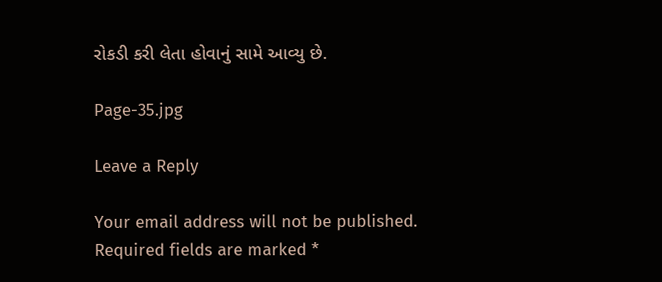રોકડી કરી લેતા હોવાનું સામે આવ્યુ છે.

Page-35.jpg

Leave a Reply

Your email address will not be published. Required fields are marked *